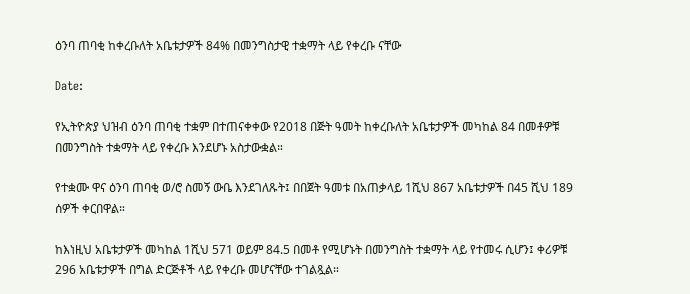ዕንባ ጠባቂ ከቀረቡለት አቤቱታዎች 84% በመንግስታዊ ተቋማት ላይ የቀረቡ ናቸው

Date:

የኢትዮጵያ ህዝብ ዕንባ ጠባቂ ተቋም በተጠናቀቀው የ2018 በጅት ዓመት ከቀረቡለት አቤቱታዎች መካከል 84 በመቶዎቹ በመንግስት ተቋማት ላይ የቀረቡ እንደሆኑ አስታውቋል።

የተቋሙ ዋና ዕንባ ጠባቂ ወ/ሮ ስመኝ ውቤ እንደገለጹት፤ በበጀት ዓመቱ በአጠቃላይ 1ሺህ 867 አቤቱታዎች በ45 ሺህ 189 ሰዎች ቀርበዋል።

ከእነዚህ አቤቱታዎች መካከል 1ሺህ 571 ወይም 84.5 በመቶ የሚሆኑት በመንግስት ተቋማት ላይ የተመሩ ሲሆን፤ ቀሪዎቹ 296 አቤቱታዎች በግል ድርጅቶች ላይ የቀረቡ መሆናቸው ተገልጿል።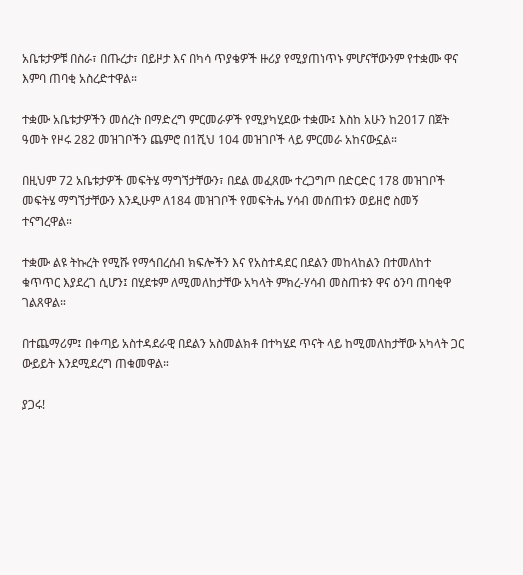አቤቱታዎቹ በስራ፣ በጡረታ፣ በይዞታ እና በካሳ ጥያቄዎች ዙሪያ የሚያጠነጥኑ ምሆናቸውንም የተቋሙ ዋና እምባ ጠባቂ አስረድተዋል።

ተቋሙ አቤቱታዎችን መሰረት በማድረግ ምርመራዎች የሚያካሂደው ተቋሙ፤ እስከ አሁን ከ2017 በጀት ዓመት የዞሩ 282 መዝገቦችን ጨምሮ በ1ሺህ 104 መዝገቦች ላይ ምርመራ አከናውኗል።

በዚህም 72 አቤቱታዎች መፍትሄ ማግኘታቸውን፣ በደል መፈጸሙ ተረጋግጦ በድርድር 178 መዝገቦች መፍትሄ ማግኘታቸውን እንዲሁም ለ184 መዝገቦች የመፍትሔ ሃሳብ መሰጠቱን ወይዘሮ ስመኝ ተናግረዋል።

ተቋሙ ልዩ ትኩረት የሚሹ የማኅበረሰብ ክፍሎችን እና የአስተዳደር በደልን መከላከልን በተመለከተ ቁጥጥር እያደረገ ሲሆን፤ በሂደቱም ለሚመለከታቸው አካላት ምክረ-ሃሳብ መስጠቱን ዋና ዕንባ ጠባቂዋ ገልጸዋል።

በተጨማሪም፤ በቀጣይ አስተዳደራዊ በደልን አስመልክቶ በተካሄደ ጥናት ላይ ከሚመለከታቸው አካላት ጋር ውይይት እንደሚደረግ ጠቁመዋል።

ያጋሩ!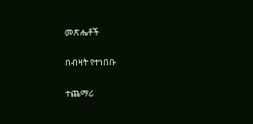መጽሔቶች

በብዛት የተነበቡ

ተጨማሪ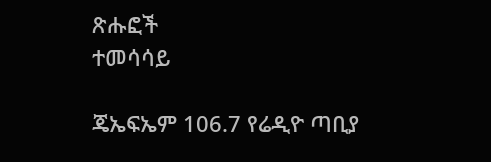ጽሑፎች
ተመሳሳይ

ጄኤፍኤም 106.7 የሬዲዮ ጣቢያ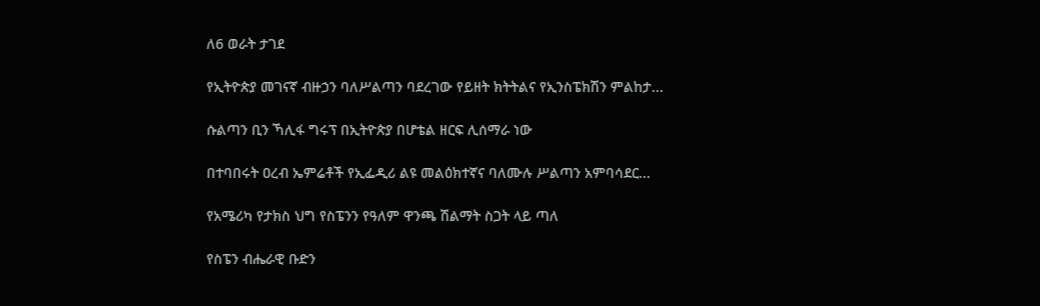ለ6 ወራት ታገደ

የኢትዮጵያ መገናኛ ብዙኃን ባለሥልጣን ባደረገው የይዘት ክትትልና የኢንስፔክሽን ምልከታ...

ሱልጣን ቢን ኻሊፋ ግሩፕ በኢትዮጵያ በሆቴል ዘርፍ ሊሰማራ ነው

በተባበሩት ዐረብ ኤምሬቶች የኢፌዲሪ ልዩ መልዕክተኛና ባለሙሉ ሥልጣን አምባሳደር...

የአሜሪካ የታክስ ህግ የስፔንን የዓለም ዋንጫ ሽልማት ስጋት ላይ ጣለ

የስፔን ብሔራዊ ቡድን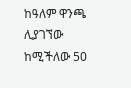ከዓለም ዋንጫ ሊያገኘው ከሚችለው 50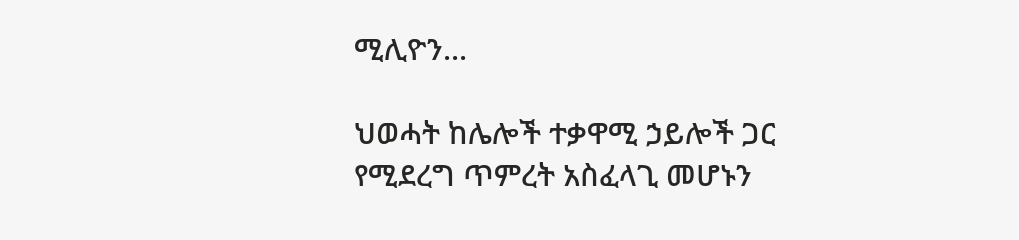ሚሊዮን...

ህወሓት ከሌሎች ተቃዋሚ ኃይሎች ጋር የሚደረግ ጥምረት አስፈላጊ መሆኑን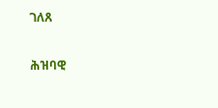ገለጸ

ሕዝባዊ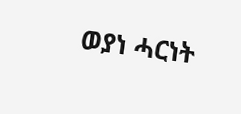ወያነ ሓርነት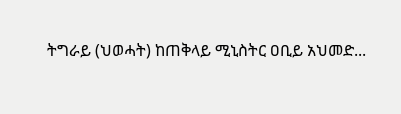ትግራይ (ህወሓት) ከጠቅላይ ሚኒስትር ዐቢይ አህመድ...